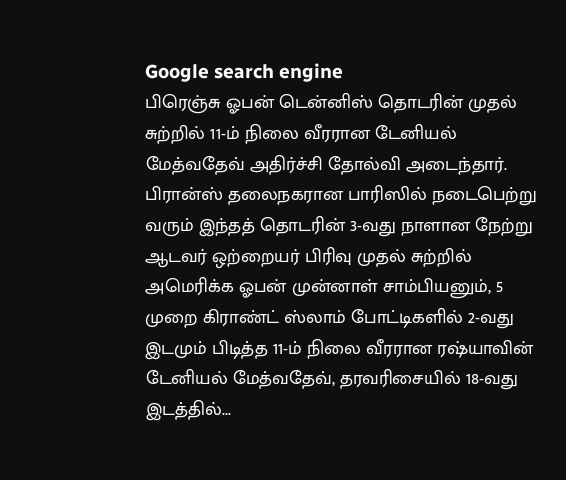Google search engine
பிரெஞ்சு ஓபன் டென்னிஸ் தொடரின் முதல் சுற்றில் 11-ம் நிலை வீரரான டேனியல் மேத்வதேவ் அதிர்ச்சி தோல்வி அடைந்தார். பிரான்ஸ் தலைநகரான பாரிஸில் நடைபெற்று வரும் இந்தத் தொடரின் 3-வது நாளான நேற்று ஆடவர் ஒற்றையர் பிரிவு முதல் சுற்றில் அமெரிக்க ஓபன் முன்னாள் சாம்பியனும், 5 முறை கிராண்ட் ஸ்லாம் போட்டிகளில் 2-வது இடமும் பிடித்த 11-ம் நிலை வீரரான ரஷ்யாவின் டேனியல் மேத்வதேவ், தரவரிசையில் 18-வது இடத்தில்...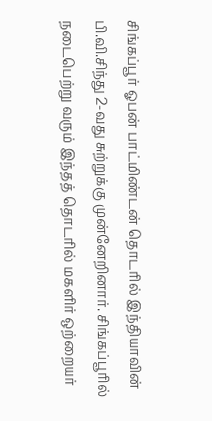சிங்கப்பூர் ஓபன் பாட்மிண்டன் தொடரில் இந்தியாவின் பி.வி.சிந்து 2-வது சுற்றுக்கு முன்னேறினார். சிங்கப்பூரில் நடைபெற்று வரும் இந்தத் தொடரில் மகளிர் ஒற்றையர்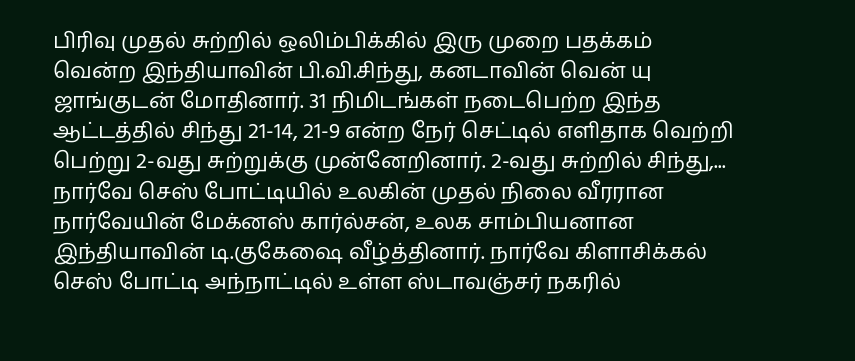பிரிவு முதல் சுற்றில் ஒலிம்பிக்கில் இரு முறை பதக்கம் வென்ற இந்தியாவின் பி.வி.சிந்து, கனடாவின் வென் யு ஜாங்குடன் மோதினார். 31 நிமிடங்கள் நடைபெற்ற இந்த ஆட்டத்தில் சிந்து 21-14, 21-9 என்ற நேர் செட்டில் எளிதாக வெற்றி பெற்று 2-வது சுற்றுக்கு முன்னேறினார். 2-வது சுற்றில் சிந்து,...
நார்வே செஸ் போட்டியில் உலகின் முதல் நிலை வீரரான நார்வேயின் மேக்னஸ் கார்ல்சன், உலக சாம்பியனான இந்தியாவின் டி.குகேஷை வீழ்த்தினார். நார்வே கிளாசிக்கல் செஸ் போட்டி அந்நாட்டில் உள்ள ஸ்டாவஞ்சர் நகரில்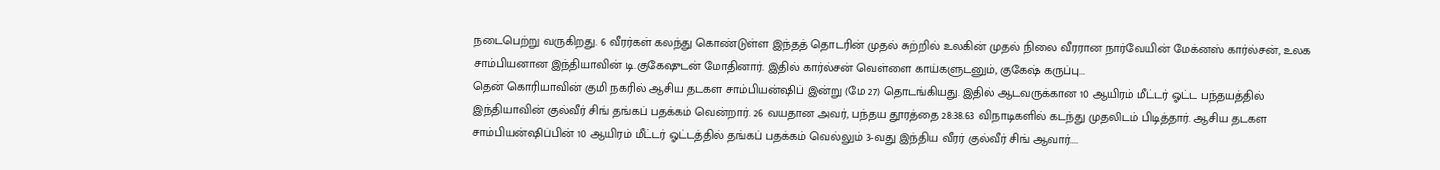நடைபெற்று வருகிறது. 6 வீரர்கள் கலந்து கொண்டுள்ள இந்தத் தொடரின் முதல் சுற்றில் உலகின் முதல் நிலை வீரரான நார்வேயின் மேக்னஸ் கார்ல்சன், உலக சாம்பியனான இந்தியாவின் டி.குகேஷுடன் மோதினார். இதில் கார்ல்சன் வெள்ளை காய்களுடனும், குகேஷ் கருப்பு...
தென் கொரியாவின் குமி நகரில் ஆசிய தடகள சாம்பியன்ஷிப் இன்று (மே 27) தொடங்கியது. இதில் ஆடவருக்கான 10 ஆயிரம் மீட்டர் ஓட்ட பந்தயத்தில் இந்தியாவின் குல்வீர் சிங் தங்கப் பதக்கம் வென்றார். 26 வயதான அவர், பந்தய தூரத்தை 28:38.63 விநாடிகளில் கடந்து முதலிடம் பிடித்தார். ஆசிய தடகள சாம்பியன்ஷிப்பின் 10 ஆயிரம் மீட்டர் ஓட்டத்தில் தங்கப் பதக்கம் வெல்லும் 3-வது இந்திய வீரர் குல்வீர் சிங் ஆவார்....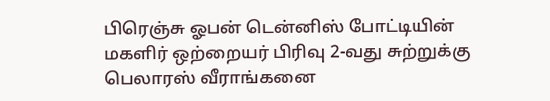பிரெஞ்சு ஓபன் டென்னிஸ் போட்டியின் மகளிர் ஒற்றையர் பிரிவு 2-வது சுற்றுக்கு பெலாரஸ் வீராங்கனை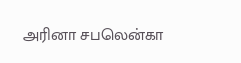அரினா சபலென்கா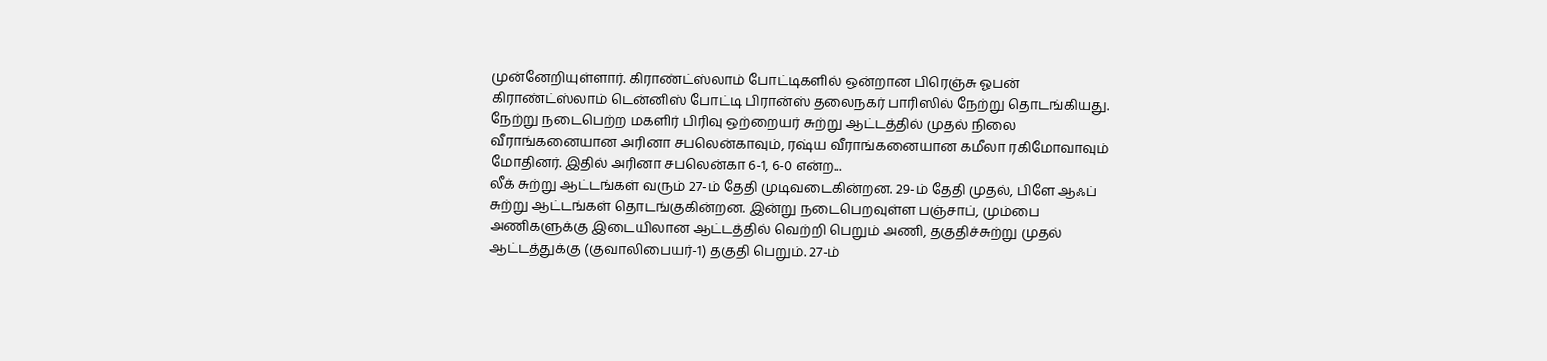முன்னேறியுள்ளார். கிராண்ட்ஸ்லாம் போட்டிகளில் ஒன்றான பிரெஞ்சு ஓபன் கிராண்ட்ஸ்லாம் டென்னிஸ் போட்டி பிரான்ஸ் தலைநகர் பாரிஸில் நேற்று தொடங்கியது. நேற்று நடைபெற்ற மகளிர் பிரிவு ஒற்றையர் சுற்று ஆட்டத்தில் முதல் நிலை வீராங்கனையான அரினா சபலென்காவும், ரஷ்ய வீராங்கனையான கமீலா ரகிமோவாவும் மோதினர். இதில் அரினா சபலென்கா 6-1, 6-0 என்ற...
லீக் சுற்று ஆட்டங்கள் வரும் 27-ம் தேதி முடிவடைகின்றன. 29-ம் தேதி முதல், பிளே ஆஃப் சுற்று ஆட்டங்கள் தொடங்குகின்றன. இன்று நடைபெறவுள்ள பஞ்சாப், மும்பை அணிகளுக்கு இடையிலான ஆட்டத்தில் வெற்றி பெறும் அணி, தகுதிச்சுற்று முதல் ஆட்டத்துக்கு (குவாலிபையர்-1) தகுதி பெறும். 27-ம்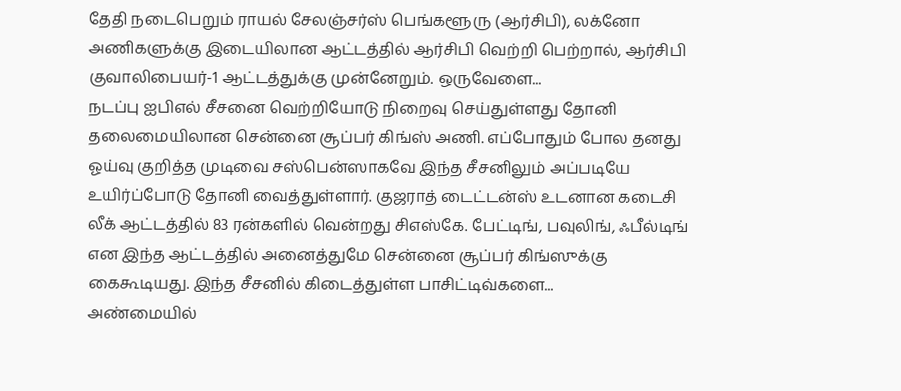தேதி நடைபெறும் ராயல் சேலஞ்சர்ஸ் பெங்களூரு (ஆர்சிபி), லக்னோ அணிகளுக்கு இடையிலான ஆட்டத்தில் ஆர்சிபி வெற்றி பெற்றால், ஆர்சிபி குவாலிபையர்-1 ஆட்டத்துக்கு முன்னேறும். ஒருவேளை...
நடப்பு ஐபிஎல் சீசனை வெற்றியோடு நிறைவு செய்துள்ளது தோனி தலைமையிலான சென்னை சூப்பர் கிங்ஸ் அணி. எப்போதும் போல தனது ஓய்வு குறித்த முடிவை சஸ்பென்ஸாகவே இந்த சீசனிலும் அப்படியே உயிர்ப்போடு தோனி வைத்துள்ளார். குஜராத் டைட்டன்ஸ் உடனான கடைசி லீக் ஆட்டத்தில் 83 ரன்களில் வென்றது சிஎஸ்கே. பேட்டிங், பவுலிங், ஃபீல்டிங் என இந்த ஆட்டத்தில் அனைத்துமே சென்னை சூப்பர் கிங்ஸுக்கு கைகூடியது. இந்த சீசனில் கிடைத்துள்ள பாசிட்டிவ்களை...
அண்மையில்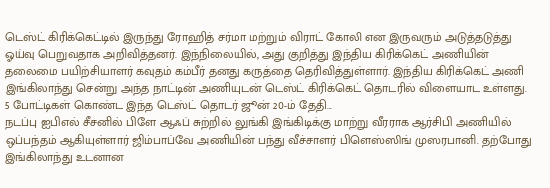டெஸ்ட் கிரிக்கெட்டில் இருந்து ரோஹித் சர்மா மற்றும் விராட் கோலி என இருவரும் அடுத்தடுத்து ஓய்வு பெறுவதாக அறிவித்தனர். இந்நிலையில், அது குறித்து இந்திய கிரிக்கெட் அணியின் தலைமை பயிற்சியாளர் கவுதம் கம்பீர் தனது கருத்தை தெரிவித்துள்ளார். இந்திய கிரிக்கெட் அணி இங்கிலாந்து சென்று அந்த நாட்டின் அணியுடன் டெஸ்ட் கிரிக்கெட் தொடரில் விளையாட உள்ளது. 5 போட்டிகள் கொண்ட இந்த டெஸ்ட் தொடர் ஜூன் 20-ம் தேதி...
நடப்பு ஐபிஎல் சீசனில் பிளே ஆஃப் சுற்றில் லுங்கி இங்கிடிக்கு மாற்று வீரராக ஆர்சிபி அணியில் ஒப்பந்தம் ஆகியுள்ளார் ஜிம்பாப்வே அணியின் பந்து வீச்சாளர் பிளெஸ்ஸிங் முஸரபானி. தற்போது இங்கிலாந்து உடனான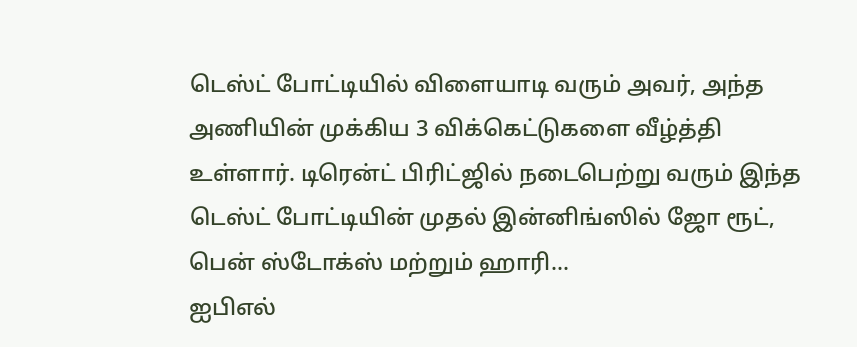டெஸ்ட் போட்டியில் விளையாடி வரும் அவர், அந்த அணியின் முக்கிய 3 விக்கெட்டுகளை வீழ்த்தி உள்ளார். டிரென்ட் பிரிட்ஜில் நடைபெற்று வரும் இந்த டெஸ்ட் போட்டியின் முதல் இன்னிங்ஸில் ஜோ ரூட், பென் ஸ்டோக்ஸ் மற்றும் ஹாரி...
ஐபிஎல்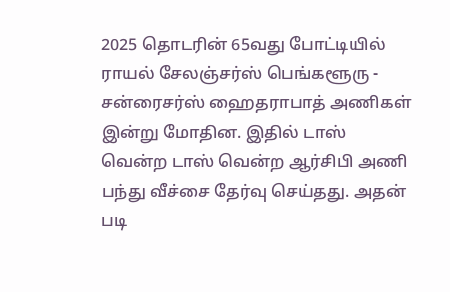2025 தொடரின் 65வது போட்டியில் ராயல் சேலஞ்சர்ஸ் பெங்களூரு - சன்ரைசர்ஸ் ஹைதராபாத் அணிகள் இன்று மோதின. இதில் டாஸ் வென்ற டாஸ் வென்ற ஆர்சிபி அணி பந்து வீச்சை தேர்வு செய்தது. அதன் படி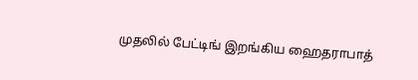முதலில் பேட்டிங் இறங்கிய ஹைதராபாத்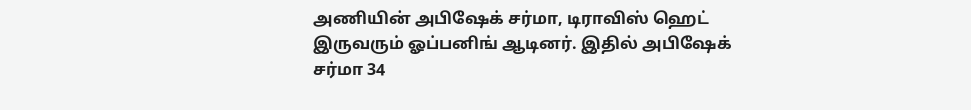அணியின் அபிஷேக் சர்மா, டிராவிஸ் ஹெட் இருவரும் ஓப்பனிங் ஆடினர். இதில் அபிஷேக் சர்மா 34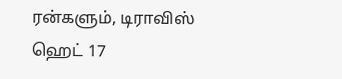ரன்களும், டிராவிஸ் ஹெட் 17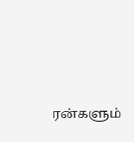ரன்களும்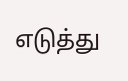எடுத்து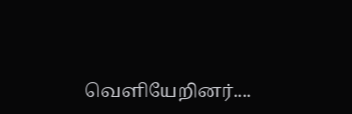வெளியேறினர்....